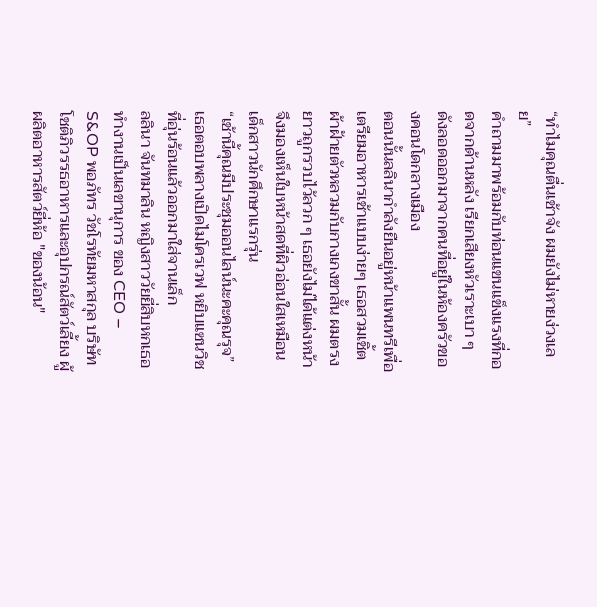“ทำไมคุณตื่นเช้าจัง ผมยังไม่หายง่วงเลย”
คำถามมาพร้อมกับท่อนแขนแข็งแรงที่กอดจากด้านหลัง เรียกเสียงหัวเราะเบา ๆ ดังลอดออกมาจากคนที่อยู่ในห้องครัวของคอนโดกลางเมือง
ตอนนั้นลลินากำลังยืนอยู่หน้าแพนทรีเพื่อเตรียมอาหารเช้าแบบง่ายๆ เธอสวมเชิ้ตผ้าฝ้ายตัวหลวมกับกางเกงขาสั้น ผมตรงยาวถูกรวบไว้ลวก ๆ เธอยังไม่ได้แต่งหน้าจึงมองเห็นใบหน้าสดที่ผิวอ่อนใสเหมือนเด็กสาวนักศึกษาแรกรุ่น
“เช้านี้คุณมีประชุมออนไลน์นะคะคุณรุจ” เธอตอบพลางเปิดไมโครเวฟ หยิบแซนวิชที่อุ่นร้อนแล้วออกมาใส่จานเล็ก
ลลินา จันทมาลิน หญิงสาววัยยี่สิบหกเธอทำงานเป็นเลขานุการ ของ CEO – S&OP พอภัทร วัชโรทัยมหาสกุล บริษัทโชติภิวรรธอาหารและอุปกรณ์สัตว์เลี้ยง ผู้ผลิตอาหารสัตว์ยี่ห้อ "ของน้อน"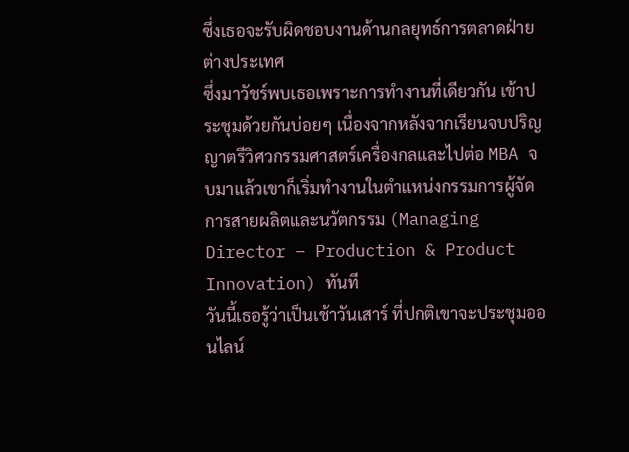ซึ่งเธอจะรับผิดชอบงานด้านกลยุทธ์การตลาดฝ่ายต่างประเทศ
ซึ่งมาวัชร์พบเธอเพราะการทำงานที่เดียวกัน เข้าประชุมด้วยกันบ่อยๆ เนื่องจากหลังจากเรียนจบปริญญาตรีวิศวกรรมศาสตร์เครื่องกลและไปต่อ MBA จบมาแล้วเขาก็เริ่มทำงานในตำแหน่งกรรมการผู้จัดการสายผลิตและนวัตกรรม (Managing Director – Production & Product Innovation) ทันที
วันนี้เธอรู้ว่าเป็นเช้าวันเสาร์ ที่ปกติเขาจะประชุมออนไลน์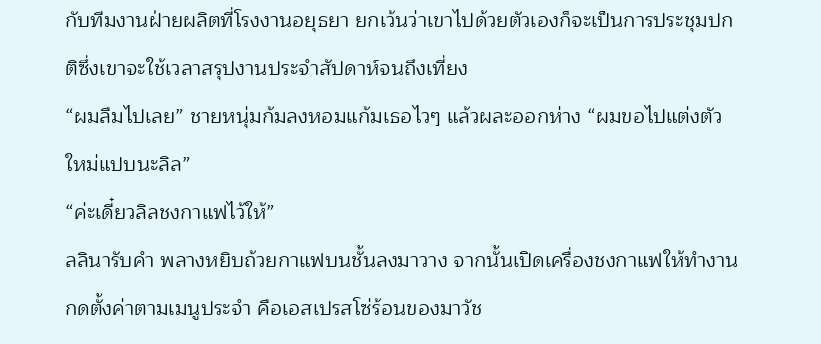กับทีมงานฝ่ายผลิตที่โรงงานอยุธยา ยกเว้นว่าเขาไปด้วยตัวเองก็จะเป็นการประชุมปกติซึ่งเขาจะใช้เวลาสรุปงานประจำสัปดาห์จนถึงเที่ยง
“ผมลืมไปเลย” ชายหนุ่มก้มลงหอมแก้มเธอไวๆ แล้วผละออกห่าง “ผมขอไปแต่งตัวใหม่แปบนะลิล”
“ค่ะเดี๋ยวลิลชงกาแฟไว้ให้”
ลลินารับคำ พลางหยิบถ้วยกาแฟบนชั้นลงมาวาง จากนั้นเปิดเครื่องชงกาแฟให้ทำงานกดตั้งค่าตามเมนูประจำ คือเอสเปรสโซ่ร้อนของมาวัช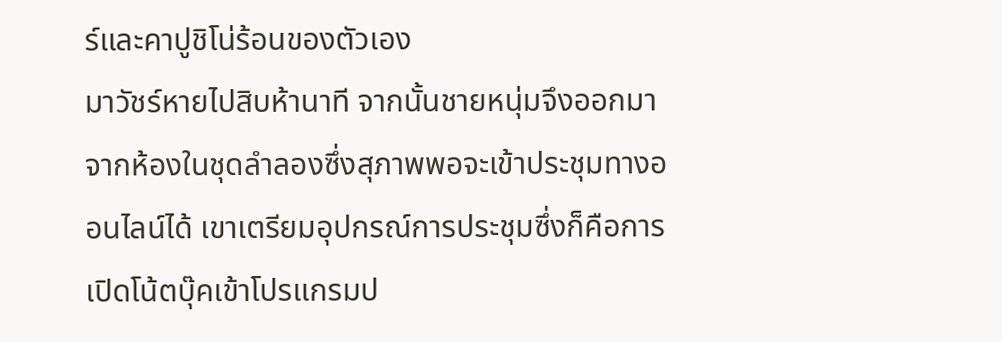ร์และคาปูชิโน่ร้อนของตัวเอง
มาวัชร์หายไปสิบห้านาที จากนั้นชายหนุ่มจึงออกมาจากห้องในชุดลำลองซึ่งสุภาพพอจะเข้าประชุมทางออนไลน์ได้ เขาเตรียมอุปกรณ์การประชุมซึ่งก็คือการเปิดโน้ตบุ๊คเข้าโปรแกรมป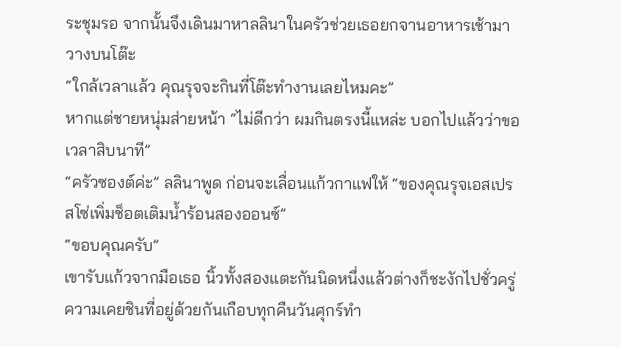ระชุมรอ จากนั้นจึงเดินมาหาลลินาในครัวช่วยเธอยกจานอาหารเช้ามาวางบนโต๊ะ
“ใกล้เวลาแล้ว คุณรุจจะกินที่โต๊ะทำงานเลยไหมคะ”
หากแต่ชายหนุ่มส่ายหน้า “ไม่ดีกว่า ผมกินตรงนี้แหล่ะ บอกไปแล้วว่าขอเวลาสิบนาที”
“ครัวซองต์ค่ะ” ลลินาพูด ก่อนจะเลื่อนแก้วกาแฟให้ “ของคุณรุจเอสเปรสโซ่เพิ่มช็อตเติมน้ำร้อนสองออนซ์”
“ขอบคุณครับ”
เขารับแก้วจากมือเธอ นิ้วทั้งสองแตะกันนิดหนึ่งแล้วต่างก็ชะงักไปชั่วครู่ ความเคยชินที่อยู่ด้วยกันเกือบทุกคืนวันศุกร์ทำ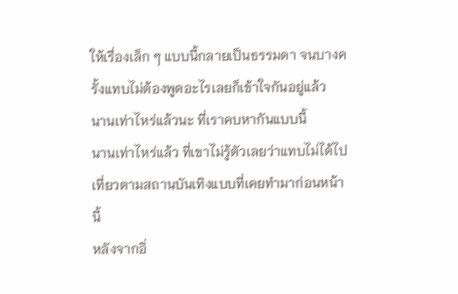ให้เรื่องเล็ก ๆ แบบนี้กลายเป็นธรรมดา จนบางครั้งแทบไม่ต้องพูดอะไรเลยก็เข้าใจกันอยู่แล้ว
นานเท่าไหร่แล้วนะ ที่เราคบหากันแบบนี้
นานเท่าไหร่แล้ว ที่เขาไม่รู้ตัวเลยว่าแทบไม่ได้ไปเที่ยวตามสถานบันเทิงแบบที่เคยทำมาก่อนหน้านี้
หลังจากอิ่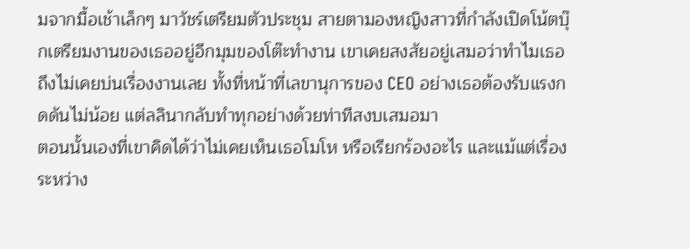มจากมื้อเช้าเล็กๆ มาวัชร์เตรียมตัวประชุม สายตามองหญิงสาวที่กำลังเปิดโน้ตบุ๊กเตรียมงานของเธออยู่อีกมุมของโต๊ะทำงาน เขาเคยสงสัยอยู่เสมอว่าทำไมเธอถึงไม่เคยบ่นเรื่องงานเลย ทั้งที่หน้าที่เลขานุการของ CEO อย่างเธอต้องรับแรงกดดันไม่น้อย แต่ลลินากลับทำทุกอย่างด้วยท่าทีสงบเสมอมา
ตอนนั้นเองที่เขาคิดได้ว่าไม่เคยเห็นเธอโมโห หรือเรียกร้องอะไร และแม้แต่เรื่องระหว่าง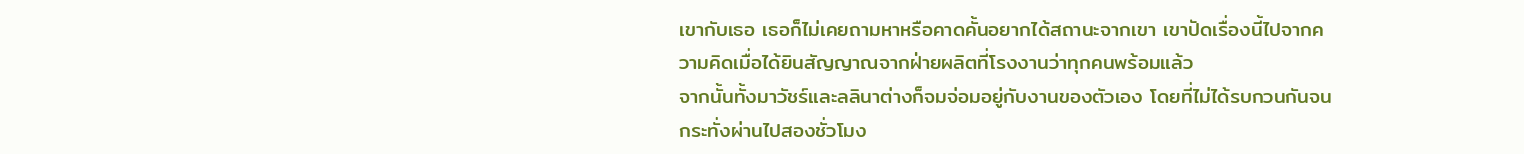เขากับเธอ เธอก็ไม่เคยถามหาหรือคาดคั้นอยากได้สถานะจากเขา เขาปัดเรื่องนี้ไปจากความคิดเมื่อได้ยินสัญญาณจากฝ่ายผลิตที่โรงงานว่าทุกคนพร้อมแล้ว
จากนั้นทั้งมาวัชร์และลลินาต่างก็จมจ่อมอยู่กับงานของตัวเอง โดยที่ไม่ได้รบกวนกันจนกระทั่งผ่านไปสองชั่วโมง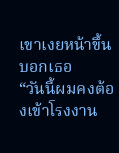เขาเงยหน้าขึ้นบอกเธอ
“วันนี้ผมคงต้องเข้าโรงงาน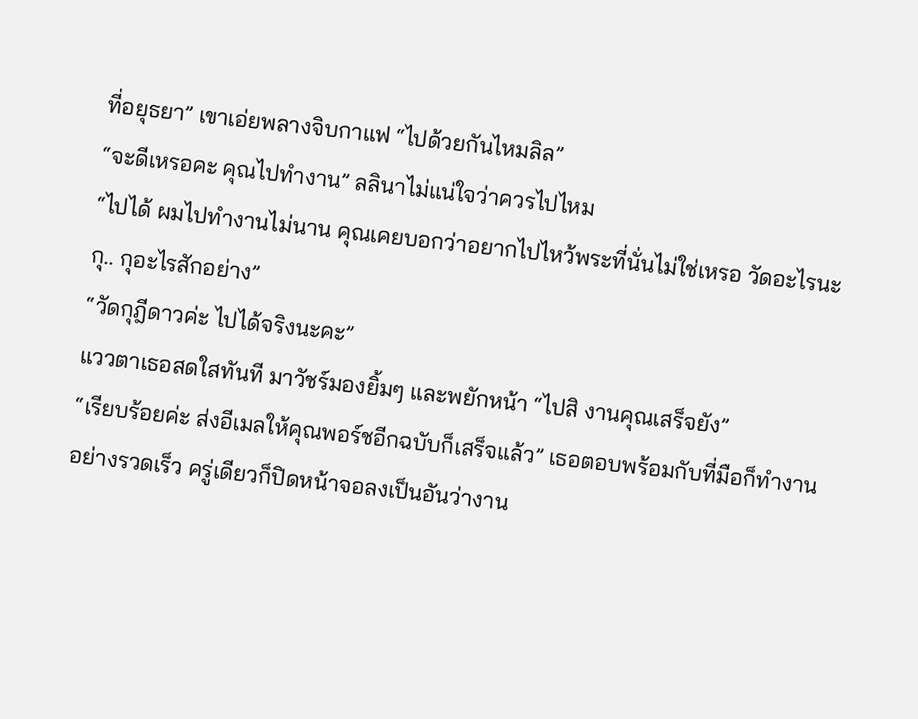ที่อยุธยา” เขาเอ่ยพลางจิบกาแฟ “ไปด้วยกันไหมลิล”
“จะดีเหรอคะ คุณไปทำงาน” ลลินาไม่แน่ใจว่าควรไปไหม
“ไปได้ ผมไปทำงานไม่นาน คุณเคยบอกว่าอยากไปไหว้พระที่นั่นไม่ใช่เหรอ วัดอะไรนะกุ.. กุอะไรสักอย่าง”
“วัดกุฎีดาวค่ะ ไปได้จริงนะคะ”
แววตาเธอสดใสทันที มาวัชร์มองยิ้มๆ และพยักหน้า “ไปสิ งานคุณเสร็จยัง”
“เรียบร้อยค่ะ ส่งอีเมลให้คุณพอร์ชอีกฉบับก็เสร็จแล้ว” เธอตอบพร้อมกับที่มือก็ทำงานอย่างรวดเร็ว ครู่เดียวก็ปิดหน้าจอลงเป็นอันว่างาน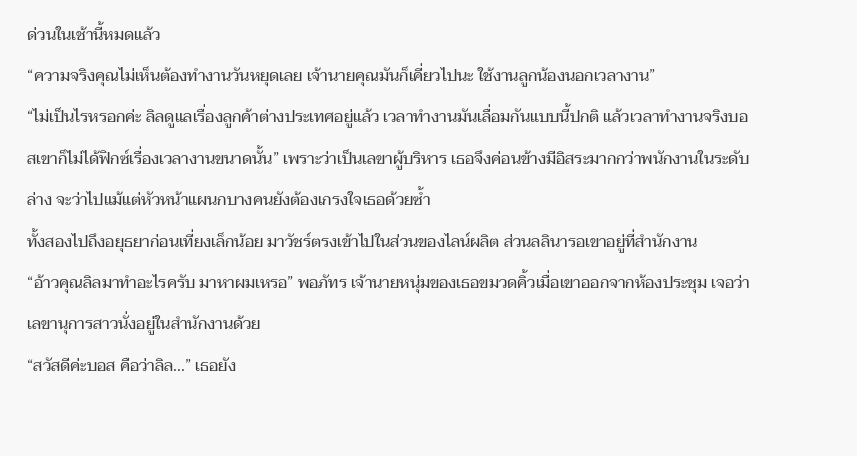ด่วนในเช้านี้หมดแล้ว
“ความจริงคุณไม่เห็นต้องทำงานวันหยุดเลย เจ้านายคุณมันก็เคี่ยวไปนะ ใช้งานลูกน้องนอกเวลางาน”
“ไม่เป็นไรหรอกค่ะ ลิลดูแลเรื่องลูกค้าต่างประเทศอยู่แล้ว เวลาทำงานมันเลื่อมกันแบบนี้ปกติ แล้วเวลาทำงานจริงบอสเขาก็ไม่ได้ฟิกซ์เรื่องเวลางานขนาดนั้น” เพราะว่าเป็นเลขาผู้บริหาร เธอจึงค่อนข้างมีอิสระมากกว่าพนักงานในระดับล่าง จะว่าไปแม้แต่หัวหน้าแผนกบางคนยังต้องเกรงใจเธอด้วยซ้ำ
ทั้งสองไปถึงอยุธยาก่อนเที่ยงเล็กน้อย มาวัชร์ตรงเข้าไปในส่วนของไลน์ผลิต ส่วนลลินารอเขาอยู่ที่สำนักงาน
“อ้าวคุณลิลมาทำอะไรครับ มาหาผมเหรอ” พอภัทร เจ้านายหนุ่มของเธอขมวดคิ้วเมื่อเขาออกจากห้องประชุม เจอว่าเลขานุการสาวนั่งอยู่ในสำนักงานด้วย
“สวัสดีค่ะบอส คือว่าลิล...” เธอยัง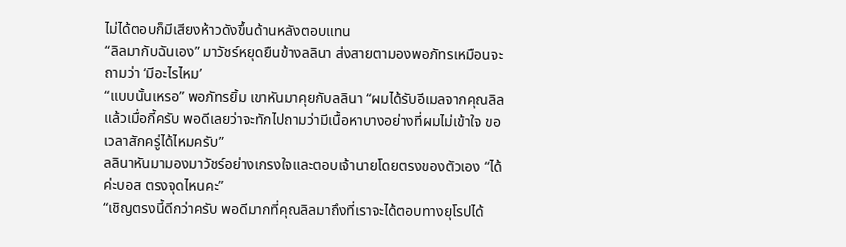ไม่ได้ตอบก็มีเสียงห้าวดังขึ้นด้านหลังตอบแทน
“ลิลมากับฉันเอง” มาวัชร์หยุดยืนข้างลลินา ส่งสายตามองพอภัทรเหมือนจะถามว่า ‘มีอะไรไหม’
“แบบนั้นเหรอ” พอภัทรยิ้ม เขาหันมาคุยกับลลินา “ผมได้รับอีเมลจากคุณลิลแล้วเมื่อกี้ครับ พอดีเลยว่าจะทักไปถามว่ามีเนื้อหาบางอย่างที่ผมไม่เข้าใจ ขอเวลาสักครู่ได้ไหมครับ”
ลลินาหันมามองมาวัชร์อย่างเกรงใจและตอบเจ้านายโดยตรงของตัวเอง “ได้ค่ะบอส ตรงจุดไหนคะ”
“เชิญตรงนี้ดีกว่าครับ พอดีมากที่คุณลิลมาถึงที่เราจะได้ตอบทางยุโรปได้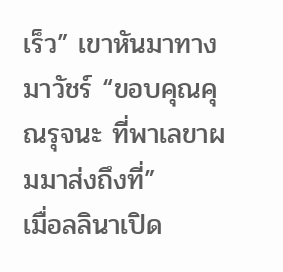เร็ว” เขาหันมาทางมาวัชร์ “ขอบคุณคุณรุจนะ ที่พาเลขาผมมาส่งถึงที่”
เมื่อลลินาเปิด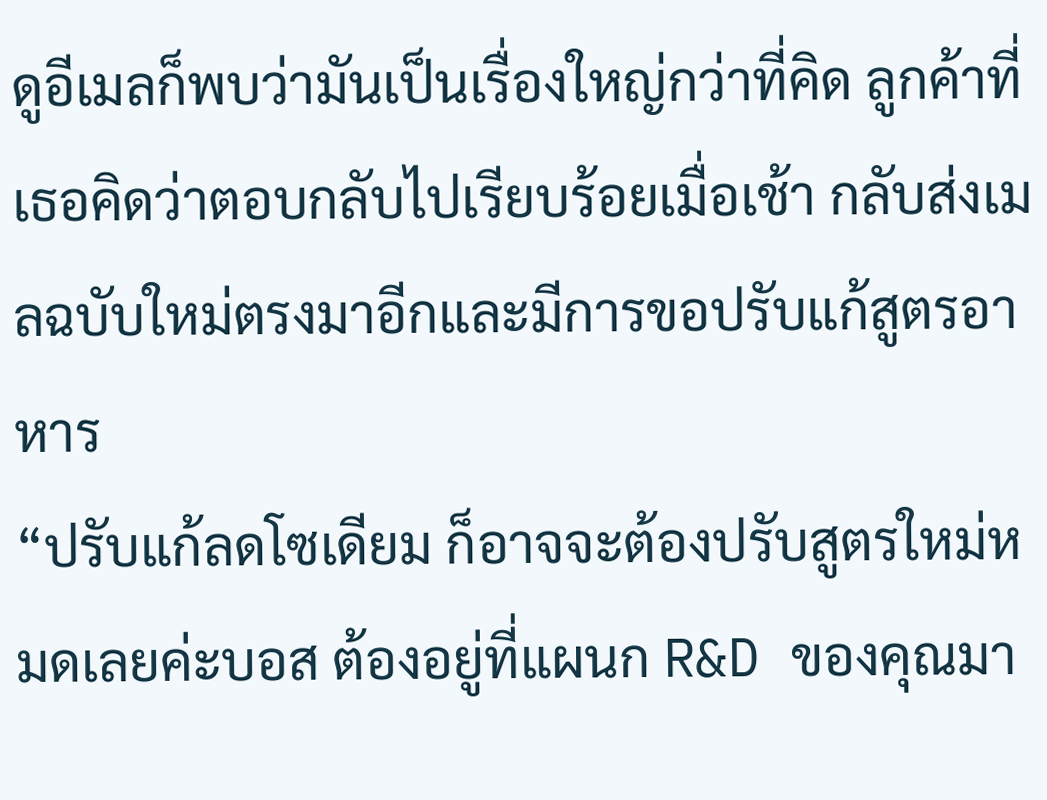ดูอีเมลก็พบว่ามันเป็นเรื่องใหญ่กว่าที่คิด ลูกค้าที่เธอคิดว่าตอบกลับไปเรียบร้อยเมื่อเช้า กลับส่งเมลฉบับใหม่ตรงมาอีกและมีการขอปรับแก้สูตรอาหาร
“ปรับแก้ลดโซเดียม ก็อาจจะต้องปรับสูตรใหม่หมดเลยค่ะบอส ต้องอยู่ที่แผนก R&D ของคุณมา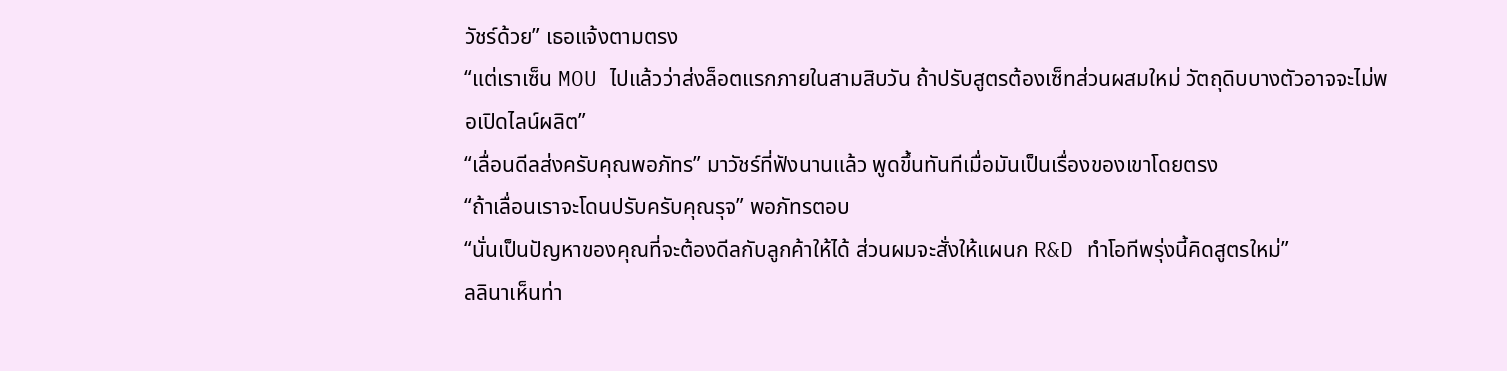วัชร์ด้วย” เธอแจ้งตามตรง
“แต่เราเซ็น MOU ไปแล้วว่าส่งล็อตแรกภายในสามสิบวัน ถ้าปรับสูตรต้องเซ็ทส่วนผสมใหม่ วัตถุดิบบางตัวอาจจะไม่พอเปิดไลน์ผลิต”
“เลื่อนดีลส่งครับคุณพอภัทร” มาวัชร์ที่ฟังนานแล้ว พูดขึ้นทันทีเมื่อมันเป็นเรื่องของเขาโดยตรง
“ถ้าเลื่อนเราจะโดนปรับครับคุณรุจ” พอภัทรตอบ
“นั่นเป็นปัญหาของคุณที่จะต้องดีลกับลูกค้าให้ได้ ส่วนผมจะสั่งให้แผนก R&D ทำโอทีพรุ่งนี้คิดสูตรใหม่”
ลลินาเห็นท่า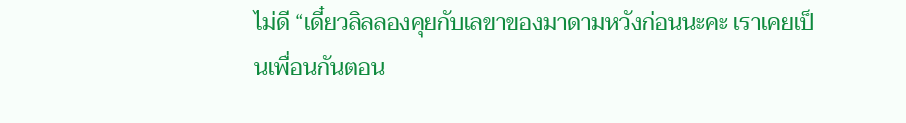ไม่ดี “เดี๋ยวลิลลองคุยกับเลขาของมาดามหวังก่อนนะคะ เราเคยเป็นเพื่อนกันตอน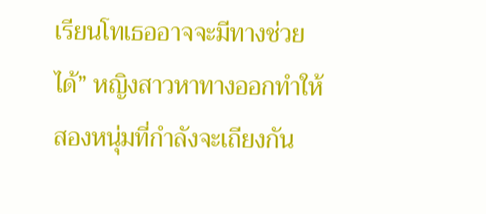เรียนโทเธออาจจะมีทางช่วยได้” หญิงสาวหาทางออกทำให้สองหนุ่มที่กำลังจะเถียงกัน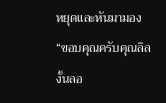หยุดและหันมามอง
“ขอบคุณครับคุณลิล งั้นลอ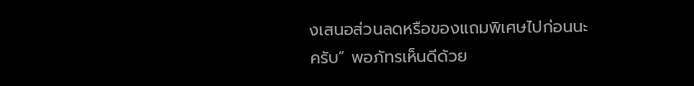งเสนอส่วนลดหรือของแถมพิเศษไปก่อนนะครับ” พอภัทรเห็นดีด้วย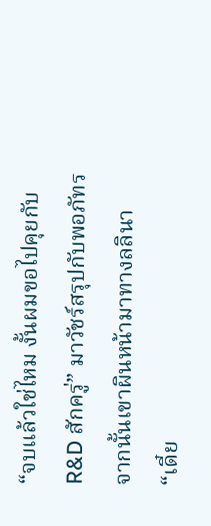“จบแล้วใช่ไหม งั้นผมขอไปคุยกับ R&D สักครู่” มาวัชร์สรุปกับพอภัทร จากนั้นเขาผินหน้ามาทางลลินา
“เดี๋ย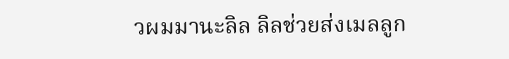วผมมานะลิล ลิลช่วยส่งเมลลูก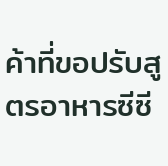ค้าที่ขอปรับสูตรอาหารซีซี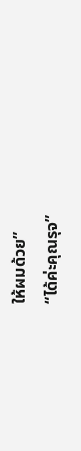ให้ผมด้วย”
“ได้ค่ะคุณรุจ”